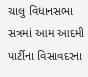ચાલુ વિધાનસભા સત્રમાં આમ આદમી પાર્ટીના વિસાવદરના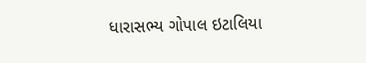ધારાસભ્ય ગોપાલ ઇટાલિયા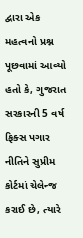દ્વારા એક મહત્વનો પ્રશ્ન પૂછવામાં આવ્યો હતો કે, ગુજરાત સરકારની 5 વર્ષ ફિક્સ પગાર નીતિને સુપ્રીમ કોર્ટમાં ચેલેન્જ કરાઈ છે, ત્યારે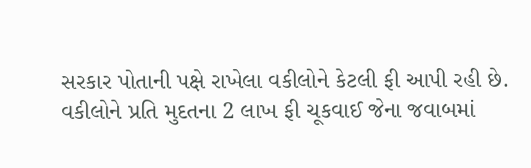સરકાર પોતાની પક્ષે રાખેલા વકીલોને કેટલી ફી આપી રહી છે.
વકીલોને પ્રતિ મુદતના 2 લાખ ફી ચૂકવાઈ જેના જવાબમાં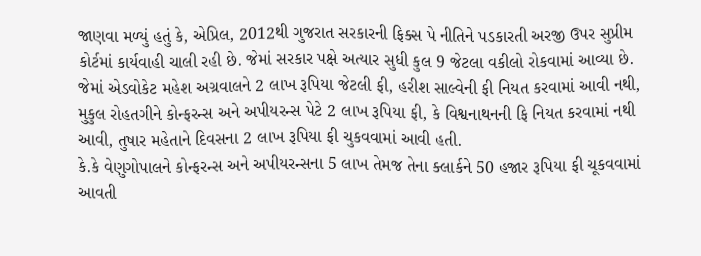જાણવા મળ્યું હતું કે, એપ્રિલ, 2012થી ગુજરાત સરકારની ફિક્સ પે નીતિને પડકારતી અરજી ઉપર સુપ્રીમ કોર્ટમાં કાર્યવાહી ચાલી રહી છે. જેમાં સરકાર પક્ષે અત્યાર સુધી કુલ 9 જેટલા વકીલો રોકવામાં આવ્યા છે. જેમાં એડવોકેટ મહેશ અગ્રવાલને 2 લાખ રૂપિયા જેટલી ફી, હરીશ સાલ્વેની ફી નિયત કરવામાં આવી નથી, મુકુલ રોહતગીને કોન્ફરન્સ અને અપીયરન્સ પેટે 2 લાખ રૂપિયા ફી, કે વિશ્વનાથનની ફિ નિયત કરવામાં નથી આવી, તુષાર મહેતાને દિવસના 2 લાખ રૂપિયા ફી ચુકવવામાં આવી હતી.
કે.કે વેણુગોપાલને કોન્ફરન્સ અને અપીયરન્સના 5 લાખ તેમજ તેના ક્લાર્કને 50 હજાર રૂપિયા ફી ચૂકવવામાં આવતી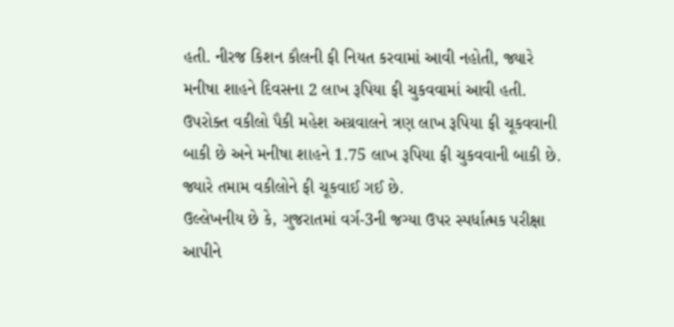હતી. નીરજ કિશન કૌલની ફી નિયત કરવામાં આવી નહોતી, જ્યારે મનીષા શાહને દિવસના 2 લાખ રૂપિયા ફી ચુકવવામાં આવી હતી. ઉપરોક્ત વકીલો પૈકી મહેશ અગ્રવાલને ત્રણ લાખ રૂપિયા ફી ચૂકવવાની બાકી છે અને મનીષા શાહને 1.75 લાખ રૂપિયા ફી ચુકવવાની બાકી છે. જ્યારે તમામ વકીલોને ફી ચૂકવાઈ ગઈ છે.
ઉલ્લેખનીય છે કે, ગુજરાતમાં વર્ગ-3ની જગ્યા ઉપર સ્પર્ધાત્મક પરીક્ષા આપીને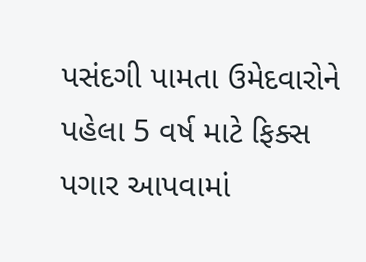પસંદગી પામતા ઉમેદવારોને પહેલા 5 વર્ષ માટે ફિક્સ પગાર આપવામાં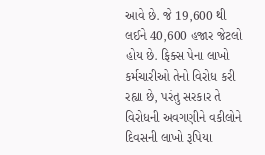આવે છે. જે 19,600 થી લઈને 40,600 હજાર જેટલો હોય છે. ફિક્સ પેના લાખો કર્મચારીઓ તેનો વિરોધ કરી રહ્યા છે, પરંતુ સરકાર તે વિરોધની અવગણીને વકીલોને દિવસની લાખો રૂપિયા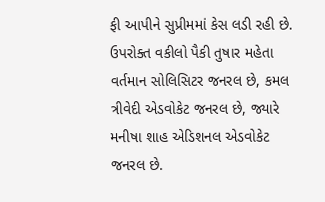ફી આપીને સુપ્રીમમાં કેસ લડી રહી છે. ઉપરોક્ત વકીલો પૈકી તુષાર મહેતા વર્તમાન સોલિસિટર જનરલ છે, કમલ ત્રીવેદી એડવોકેટ જનરલ છે, જ્યારે મનીષા શાહ એડિશનલ એડવોકેટ જનરલ છે.